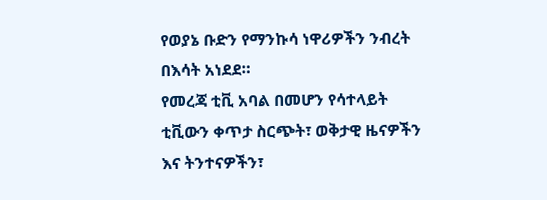የወያኔ ቡድን የማንኩሳ ነዋሪዎችን ንብረት በእሳት አነደደ።
የመረጃ ቲቪ አባል በመሆን የሳተላይት ቲቪውን ቀጥታ ስርጭት፣ ወቅታዊ ዜናዎችን እና ትንተናዎችን፣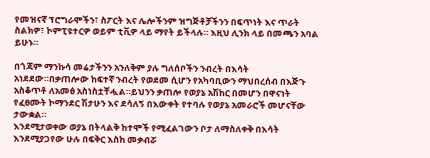የመዝናኛ ፕሮግራሞችን፣ ስፖርት እና ሌሎችንም ዝግጅቶቻችንን በፍጥነት እና ጥራት ስልክዎ፣ ኮምፒዩተርዎ ወይም ቲቪዎ ላይ ማየት ይችላሉ። እዚህ ሊንክ ላይ በመጫን አባል ይሁኑ።

በጎጃም ማንኩሳ መሬታችንን አንለቅም ያሉ ግለሰቦችን ንብረት በእሳት አነደደው።በቃጠሎው ከፍተኛ ንብረት የወደመ ሲሆን የአካባቢውን ማህበረሰብ በእጅጉ አስቆጥቶ ለአመፅ አስነስቷቸሗል።ይህንን ቃጠሎ የወያኔ አሽከር በመሆን በዋናነት የፈፀሙት ኮማንደር ሽታሁን እና ደሳለኝ በእውቀት የተባሉ የወያኔ አመራሮች መሆናቸው ታውቋል።
እንደሚታወቀው ወያኔ በትላልቅ ከተሞች የሚፈልገውን ቦታ ለማስለቀቅ በእሳት እንደሚያጋየው ሁሉ በፍቅር እስከ መቃብሯ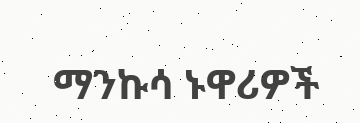ማንኩሳ ኑዋሪዎች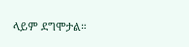ላይም ደግሞታል።